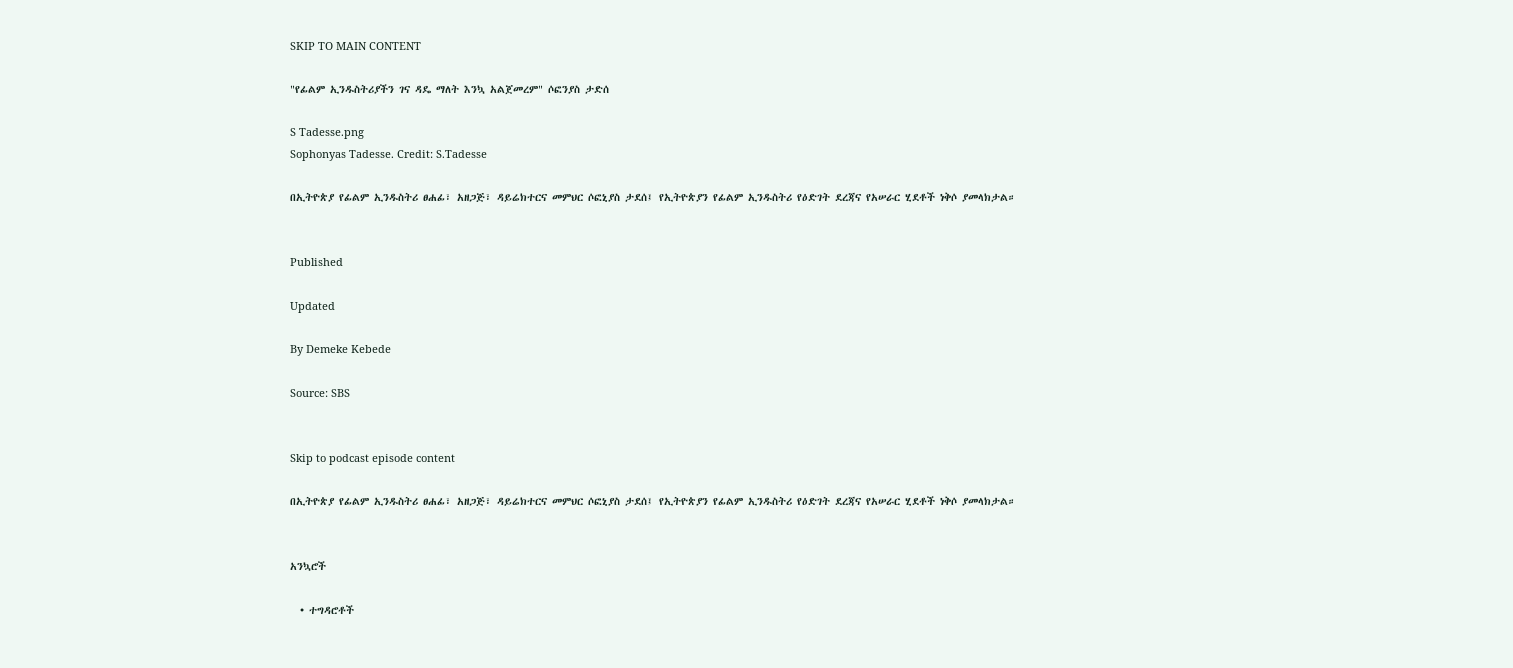SKIP TO MAIN CONTENT

"የፊልም ኢንዱስትሪያችን ገና ዳዴ ማለት እንኳ አልጀመረም" ሶፎንያስ ታድሰ

S Tadesse.png
Sophonyas Tadesse. Credit: S.Tadesse

በኢትዮጵያ የፊልም ኢንዱስትሪ ፀሐፊ፣ አዘጋጅ፣ ዳይሬክተርና መምህር ሶፎኒያስ ታደሰ፤ የኢትዮጵያን የፊልም ኢንዱስትሪ የዕድገት ደረጃና የአሠራር ሂደቶች ነቅሶ ያመላክታል።


Published

Updated

By Demeke Kebede

Source: SBS


Skip to podcast episode content

በኢትዮጵያ የፊልም ኢንዱስትሪ ፀሐፊ፣ አዘጋጅ፣ ዳይሬክተርና መምህር ሶፎኒያስ ታደሰ፤ የኢትዮጵያን የፊልም ኢንዱስትሪ የዕድገት ደረጃና የአሠራር ሂደቶች ነቅሶ ያመላክታል።


አንኳሮች

  • ተግዳሮቶች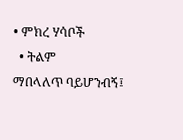• ምክረ ሃሳቦች
  • ትልም
ማበላለጥ ባይሆንብኝ፤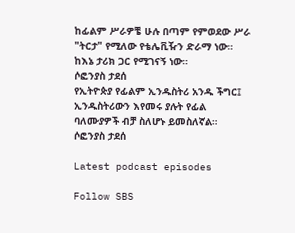ከፊልም ሥራዎቼ ሁሉ በጣም የምወደው ሥራ "ትርታ" የሚለው የቴሌቪዥን ድራማ ነው። ከእኔ ታሪክ ጋር የሚገናኝ ነው።
ሶፎንያስ ታደሰ
የኢትዮጵያ የፊልም ኢንዱስትሪ አንዱ ችግር፤ ኢንዱስትሪውን እየመሩ ያሉት የፊል ባለሙያዎች ብቻ ስለሆኑ ይመስለኛል።
ሶፎንያስ ታደሰ

Latest podcast episodes

Follow SBS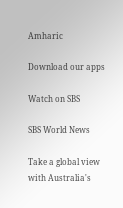Amharic

Download our apps

Watch on SBS

SBS World News

Take a global view with Australia's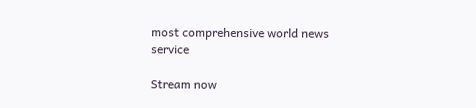most comprehensive world news service

Stream now